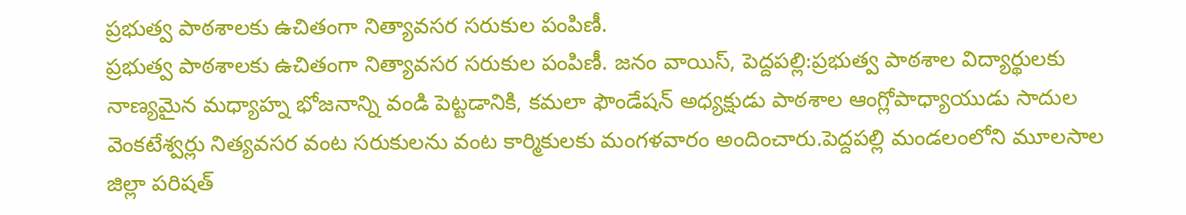ప్రభుత్వ పాఠశాలకు ఉచితంగా నిత్యావసర సరుకుల పంపిణీ.
ప్రభుత్వ పాఠశాలకు ఉచితంగా నిత్యావసర సరుకుల పంపిణీ. జనం వాయిస్, పెద్దపల్లి:ప్రభుత్వ పాఠశాల విద్యార్థులకు నాణ్యమైన మధ్యాహ్న భోజనాన్ని వండి పెట్టడానికి, కమలా ఫౌండేషన్ అధ్యక్షుడు పాఠశాల ఆంగ్లోపాధ్యాయుడు సాదుల వెంకటేశ్వర్లు నిత్యవసర వంట సరుకులను వంట కార్మికులకు మంగళవారం అందించారు.పెద్దపల్లి మండలంలోని మూలసాల జిల్లా పరిషత్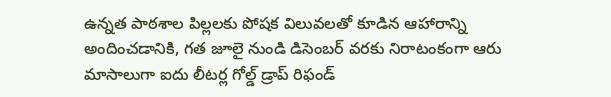ఉన్నత పాఠశాల పిల్లలకు పోషక విలువలతో కూడిన ఆహారాన్ని అందించడానికి, గత జూలై నుండి డిసెంబర్ వరకు నిరాటంకంగా ఆరు మాసాలుగా ఐదు లీటర్ల గోల్డ్ డ్రాప్ రిఫండ్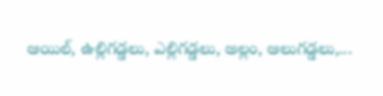ఆయిల్, ఉల్లిగడ్డలు, ఎల్లిగడ్డలు, అల్లం, ఆలుగడ్డలు,...